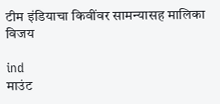टीम इंडियाचा किवींवर सामन्यासह मालिका विजय

ind
माउंट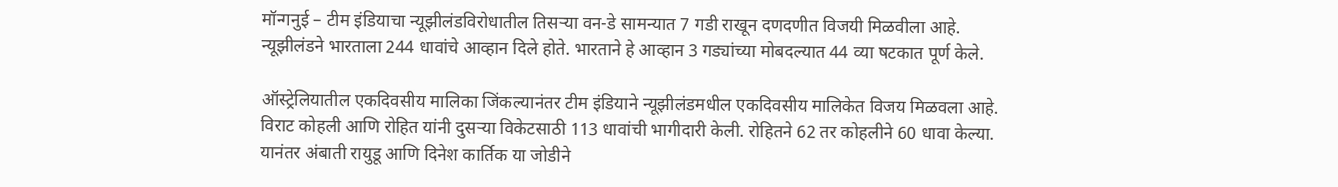मॉन्गनुई – टीम इंडियाचा न्यूझीलंडविरोधातील तिसऱ्या वन-डे सामन्यात 7 गडी राखून दणदणीत विजयी मिळवीला आहे. न्यूझीलंडने भारताला 244 धावांचे आव्हान दिले होते. भारताने हे आव्हान 3 गड्यांच्या मोबदल्यात 44 व्या षटकात पूर्ण केले.

ऑस्ट्रेलियातील एकदिवसीय मालिका जिंकल्यानंतर टीम इंडियाने न्यूझीलंडमधील एकदिवसीय मालिकेत विजय मिळवला आहे.
विराट कोहली आणि रोहित यांनी दुसऱ्या विकेटसाठी 113 धावांची भागीदारी केली. रोहितने 62 तर कोहलीने 60 धावा केल्या. यानंतर अंबाती रायुडू आणि दिनेश कार्तिक या जोडीने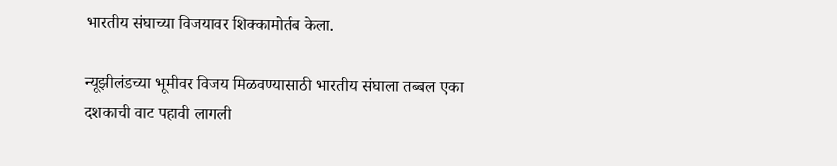भारतीय संघाच्या विजयावर शिक्कामोर्तब केला.

न्यूझीलंडच्या भूमीवर विजय मिळवण्यासाठी भारतीय संघाला तब्बल एका दशकाची वाट पहावी लागली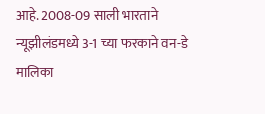आहे. 2008-09 साली भारताने न्यूझीलंडमध्ये 3-1 च्या फरकाने वन-डे मालिका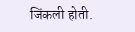जिंकली होती.